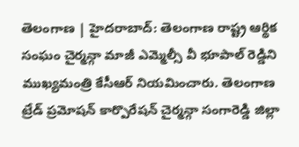తెలంగాణ | హైదరాబాద్: తెలంగాణ రాష్ట్ర ఆర్థిక సంఘం చైర్మన్గా మాజీ ఎమ్మెల్సీ వీ భూపాల్ రెడ్డిని ముఖ్యమంత్రి కేసీఆర్ నియమించారు. తెలంగాణ ట్రేడ్ ప్రమోషన్ కార్పొరేషన్ చైర్మన్గా సంగారెడ్డి జిల్లా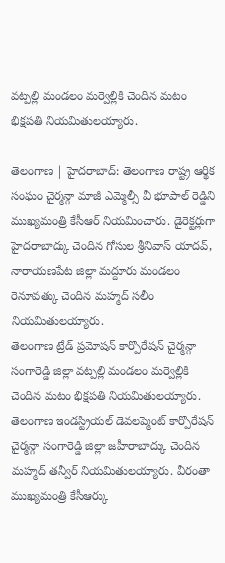వట్పల్లి మండలం మర్వెల్లికి చెందిన మటం భిక్షపతి నియమితులయ్యారు.

తెలంగాణ | హైదరాబాద్: తెలంగాణ రాష్ట్ర ఆర్థిక సంఘం చైర్మన్గా మాజీ ఎమ్మెల్సీ వీ భూపాల్ రెడ్డిని ముఖ్యమంత్రి కేసీఆర్ నియమించారు. డైరెక్టర్లుగా హైదరాబాద్కు చెందిన గోసుల శ్రీనివాస్ యాదవ్, నారాయణపేట జిల్లా మద్దూరు మండలం రెనూవత్కు చెందిన మహ్మద్ సలీం నియమితులయ్యారు.
తెలంగాణ ట్రేడ్ ప్రమోషన్ కార్పొరేషన్ చైర్మన్గా సంగారెడ్డి జిల్లా వట్పల్లి మండలం మర్వెల్లికి చెందిన మటం భిక్షపతి నియమితులయ్యారు. తెలంగాణ ఇండస్ట్రియల్ డెవలప్మెంట్ కార్పొరేషన్ చైర్మన్గా సంగారెడ్డి జిల్లా జహీరాబాద్కు చెందిన మహ్మద్ తన్వీర్ నియమితులయ్యారు. వీరంతా ముఖ్యమంత్రి కేసీఆర్కు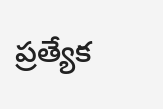ప్రత్యేక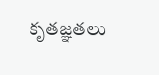కృతజ్ఞతలు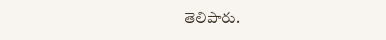తెలిపారు.